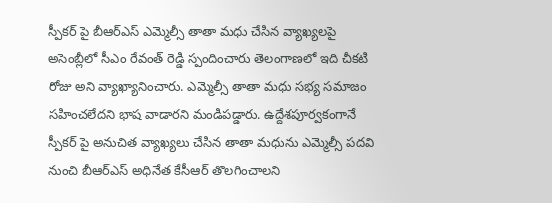స్పీకర్ పై బీఆర్ఎస్ ఎమ్మెల్సీ తాతా మధు చేసిన వ్యాఖ్యలపై అసెంబ్లీలో సీఎం రేవంత్ రెడ్డి స్పందించారు తెలంగాణలో ఇది చీకటి రోజు అని వ్యాఖ్యానించారు. ఎమ్మెల్సీ తాతా మధు సభ్య సమాజం సహించలేదని భాష వాడారని మండిపడ్డారు. ఉద్దేశపూర్వకంగానే స్పీకర్ పై అనుచిత వ్యాఖ్యలు చేసిన తాతా మధును ఎమ్మెల్సీ పదవి నుంచి బీఆర్ఎస్ అధినేత కేసీఆర్ తొలగించాలని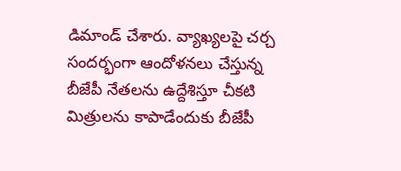డిమాండ్ చేశారు. వ్యాఖ్యలపై చర్చ సందర్భంగా ఆందోళనలు చేస్తున్న బీజేపీ నేతలను ఉద్దేశిస్తూ చీకటి మిత్రులను కాపాడేందుకు బీజేపీ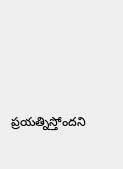ప్రయత్నిస్తోందని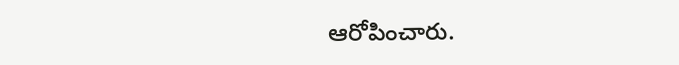ఆరోపించారు.